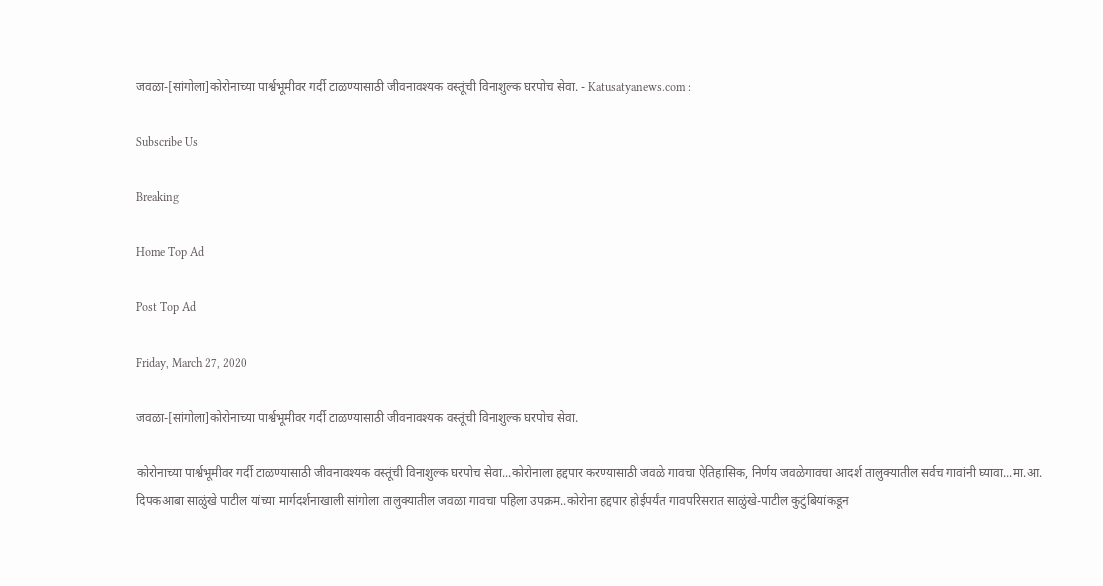जवळा-[सांगोला]कोरोनाच्या पार्श्वभूमीवर गर्दी टाळण्यासाठी जीवनावश्यक वस्तूंची विनाशुल्क घरपोच सेवा. - Katusatyanews.com :

Subscribe Us

Breaking

Home Top Ad

Post Top Ad

Friday, March 27, 2020

जवळा-[सांगोला]कोरोनाच्या पार्श्वभूमीवर गर्दी टाळण्यासाठी जीवनावश्यक वस्तूंची विनाशुल्क घरपोच सेवा.

कोरोनाच्या पार्श्वभूमीवर गर्दी टाळण्यासाठी जीवनावश्यक वस्तूंची विनाशुल्क घरपोच सेवा...कोरोनाला हद्दपार करण्यासाठी जवळे गावचा ऐतिहासिक, निर्णय जवळेगावचा आदर्श तालुक्यातील सर्वच गावांनी घ्यावा...मा.आ. दिपकआबा साळुंखे पाटील यांच्या मार्गदर्शनाखाली सांगोला तालुक्यातील जवळा गावचा पहिला उपक्रम..कोरोना हद्दपार होईपर्यंत गावपरिसरात साळुंखे-पाटील कुटुंबियांकडून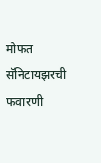मोफत सॅनिटायझरची फवारणी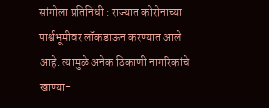सांगोला प्रतिनिधी : राज्यात कोरोनाच्या पार्श्वभूमीवर लॉकडाऊन करण्यात आले आहे. त्यामुळे अनेक ठिकाणी नागरिकांचे खाण्या-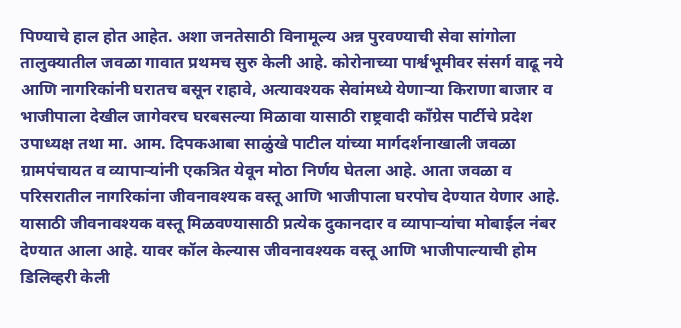पिण्याचे हाल होत आहेत. अशा जनतेसाठी विनामूल्य अन्न पुरवण्याची सेवा सांगोला तालुक्यातील जवळा गावात प्रथमच सुरु केली आहे. कोरोनाच्या पार्श्वभूमीवर संसर्ग वाढू नये आणि नागरिकांनी घरातच बसून राहावे, अत्यावश्यक सेवांमध्ये येणाऱ्या किराणा बाजार व भाजीपाला देखील जागेवरच घरबसल्या मिळावा यासाठी राष्ट्रवादी काँग्रेस पार्टीचे प्रदेश उपाध्यक्ष तथा मा. आम. दिपकआबा साळुंखे पाटील यांच्या मार्गदर्शनाखाली जवळा ग्रामपंचायत व व्यापाऱ्यांनी एकत्रित येवून मोठा निर्णय घेतला आहे. आता जवळा व परिसरातील नागरिकांना जीवनावश्यक वस्तू आणि भाजीपाला घरपोच देण्यात येणार आहे. यासाठी जीवनावश्यक वस्तू मिळवण्यासाठी प्रत्येक दुकानदार व व्यापाऱ्यांचा मोबाईल नंबर देण्यात आला आहे. यावर कॉल केल्यास जीवनावश्यक वस्तू आणि भाजीपाल्याची होम डिलिव्हरी केली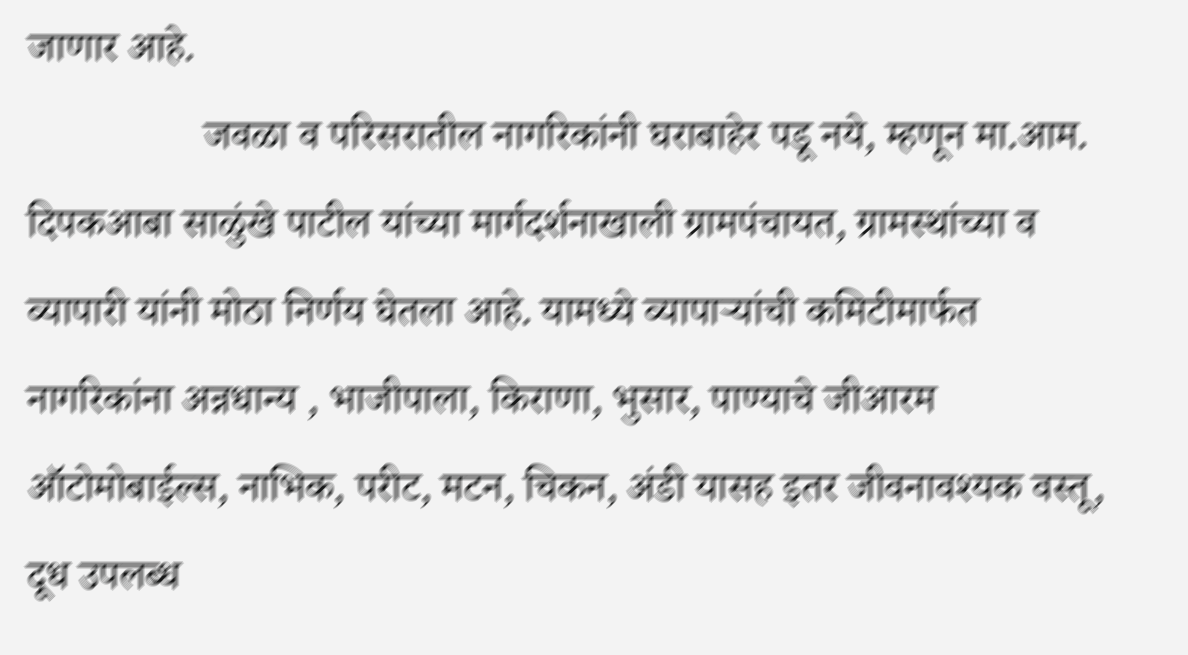जाणार आहे.
                 जवळा व परिसरातील नागरिकांनी घराबाहेर पडू नये, म्हणून मा.आम. दिपकआबा साळुंखे पाटील यांच्या मार्गदर्शनाखाली ग्रामपंचायत, ग्रामस्थांच्या व व्यापारी यांनी मोठा निर्णय घेतला आहे. यामध्ये व्यापाऱ्यांची कमिटीमार्फत नागरिकांना अन्नधान्य , भाजीपाला, किराणा, भुसार, पाण्याचे जीआरम ऑटोमोबाईल्स, नाभिक, परीट, मटन, चिकन, अंडी यासह इतर जीवनावश्यक वस्तू, दूध उपलब्ध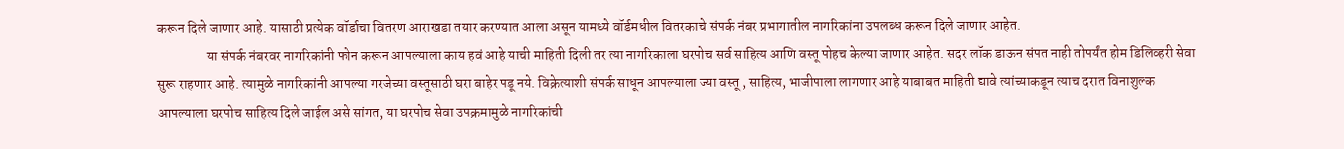करून दिले जाणार आहे. यासाठी प्रत्येक वॉर्डाचा वितरण आराखडा तयार करण्यात आला असून यामध्ये वॉर्डमधील वितरकाचे संपर्क नंबर प्रभागातील नागरिकांना उपलब्ध करून दिले जाणार आहेत.
                  या संपर्क नंबरवर नागरिकांनी फोन करून आपल्याला काय हवं आहे याची माहिती दिली तर त्या नागरिकाला घरपोच सर्व साहित्य आणि वस्तू पोहच केल्या जाणार आहेत. सदर लॉक डाऊन संपत नाही तोपर्यंत होम डिलिव्हरी सेवा सुरू राहणार आहे. त्यामुळे नागरिकांनी आपल्या गरजेच्या वस्तूसाठी घरा बाहेर पडू नये. विक्रेत्याशी संपर्क साधून आपल्याला ज्या वस्तू , साहित्य, भाजीपाला लागणार आहे याबाबत माहिती द्यावे त्यांच्याकडून त्याच दरात विनाशुल्क आपल्याला घरपोच साहित्य दिले जाईल असे सांगत, या घरपोच सेवा उपक्रमामुळे नागरिकांची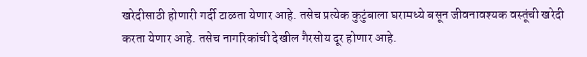खरेदीसाठी होणारी गर्दी टाळता येणार आहे. तसेच प्रत्येक कुटुंबाला घरामध्ये बसून जीवनावश्यक वस्तूंची खरेदी करता येणार आहे. तसेच नागरिकांची देखील गैरसोय दूर होणार आहे.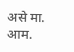असे मा. आम.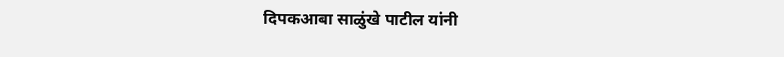दिपकआबा साळुंखे पाटील यांनी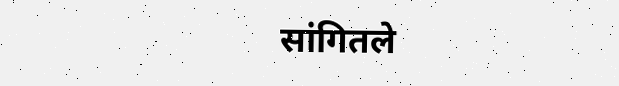सांगितले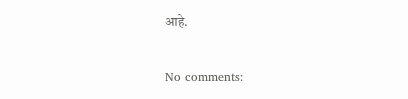आहे.

No comments: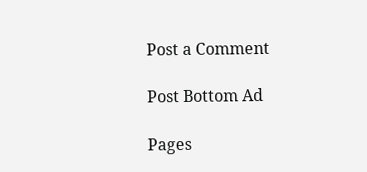Post a Comment

Post Bottom Ad

Pages